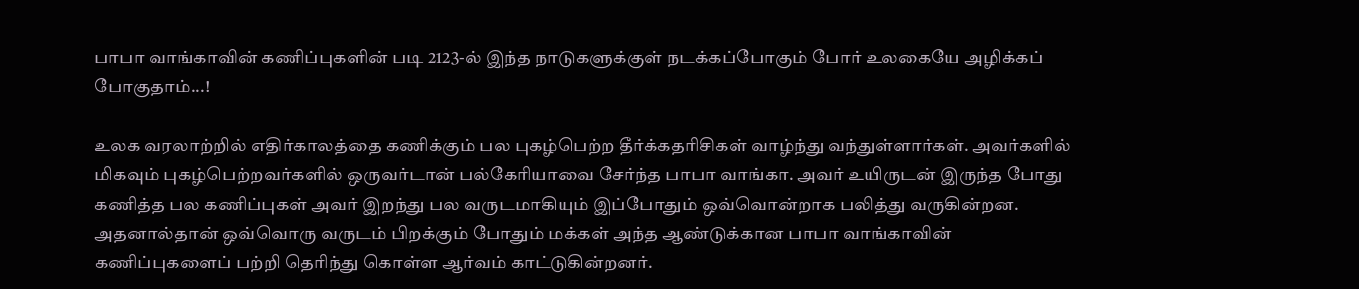பாபா வாங்காவின் கணிப்புகளின் படி 2123-ல் இந்த நாடுகளுக்குள் நடக்கப்போகும் போர் உலகையே அழிக்கப் போகுதாம்...!

உலக வரலாற்றில் எதிர்காலத்தை கணிக்கும் பல புகழ்பெற்ற தீர்க்கதரிசிகள் வாழ்ந்து வந்துள்ளார்கள். அவர்களில் மிகவும் புகழ்பெற்றவர்களில் ஒருவர்டான் பல்கேரியாவை சேர்ந்த பாபா வாங்கா. அவர் உயிருடன் இருந்த போது கணித்த பல கணிப்புகள் அவர் இறந்து பல வருடமாகியும் இப்போதும் ஒவ்வொன்றாக பலித்து வருகின்றன. அதனால்தான் ஒவ்வொரு வருடம் பிறக்கும் போதும் மக்கள் அந்த ஆண்டுக்கான பாபா வாங்காவின் கணிப்புகளைப் பற்றி தெரிந்து கொள்ள ஆர்வம் காட்டுகின்றனர்.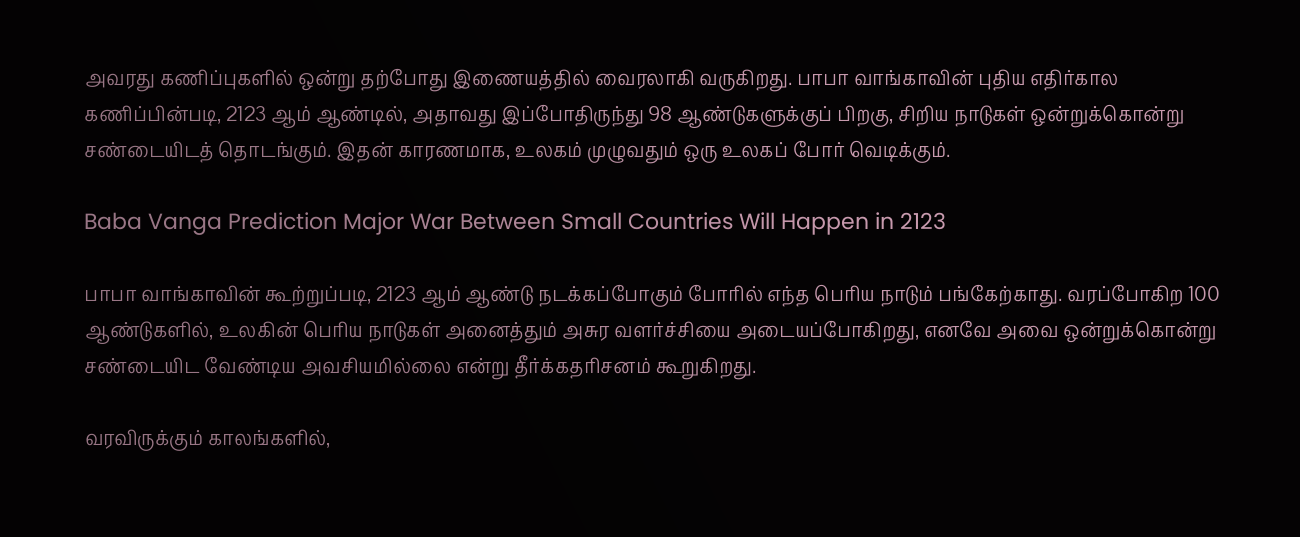அவரது கணிப்புகளில் ஒன்று தற்போது இணையத்தில் வைரலாகி வருகிறது. பாபா வாங்காவின் புதிய எதிர்கால கணிப்பின்படி, 2123 ஆம் ஆண்டில், அதாவது இப்போதிருந்து 98 ஆண்டுகளுக்குப் பிறகு, சிறிய நாடுகள் ஒன்றுக்கொன்று சண்டையிடத் தொடங்கும். இதன் காரணமாக, உலகம் முழுவதும் ஒரு உலகப் போர் வெடிக்கும்.

Baba Vanga Prediction Major War Between Small Countries Will Happen in 2123

பாபா வாங்காவின் கூற்றுப்படி, 2123 ஆம் ஆண்டு நடக்கப்போகும் போரில் எந்த பெரிய நாடும் பங்கேற்காது. வரப்போகிற 100 ஆண்டுகளில், உலகின் பெரிய நாடுகள் அனைத்தும் அசுர வளர்ச்சியை அடையப்போகிறது, எனவே அவை ஒன்றுக்கொன்று சண்டையிட வேண்டிய அவசியமில்லை என்று தீர்க்கதரிசனம் கூறுகிறது.

வரவிருக்கும் காலங்களில்,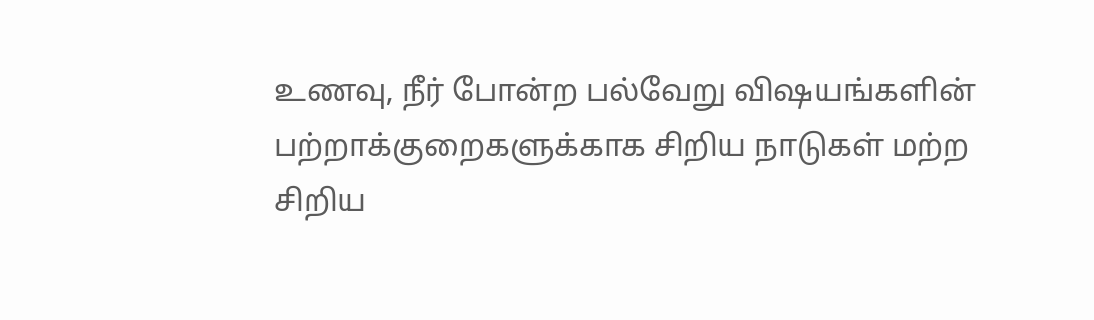உணவு, நீர் போன்ற பல்வேறு விஷயங்களின் பற்றாக்குறைகளுக்காக சிறிய நாடுகள் மற்ற சிறிய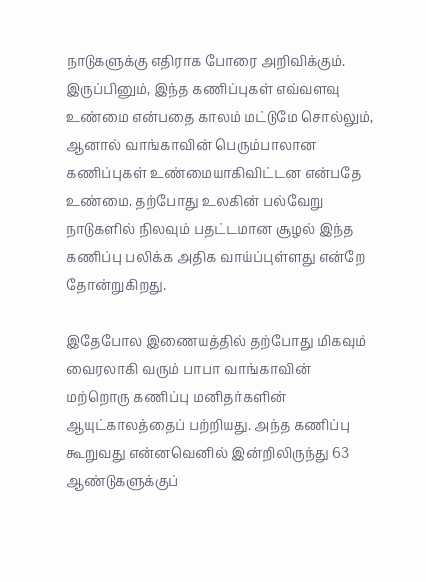நாடுகளுக்கு எதிராக போரை அறிவிக்கும். இருப்பினும், இந்த கணிப்புகள் எவ்வளவு உண்மை என்பதை காலம் மட்டுமே சொல்லும், ஆனால் வாங்காவின் பெரும்பாலான கணிப்புகள் உண்மையாகிவிட்டன என்பதே உண்மை. தற்போது உலகின் பல்வேறு நாடுகளில் நிலவும் பதட்டமான சூழல் இந்த கணிப்பு பலிக்க அதிக வாய்ப்புள்ளது என்றே தோன்றுகிறது.

இதேபோல இணையத்தில் தற்போது மிகவும் வைரலாகி வரும் பாபா வாங்காவின் மற்றொரு கணிப்பு மனிதர்களின் ஆயுட்காலத்தைப் பற்றியது. அந்த கணிப்பு கூறுவது என்னவெனில் இன்றிலிருந்து 63 ஆண்டுகளுக்குப்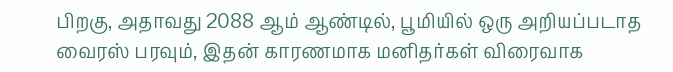பிறகு, அதாவது 2088 ஆம் ஆண்டில், பூமியில் ஒரு அறியப்படாத வைரஸ் பரவும், இதன் காரணமாக மனிதர்கள் விரைவாக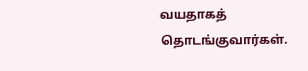வயதாகத் தொடங்குவார்கள்.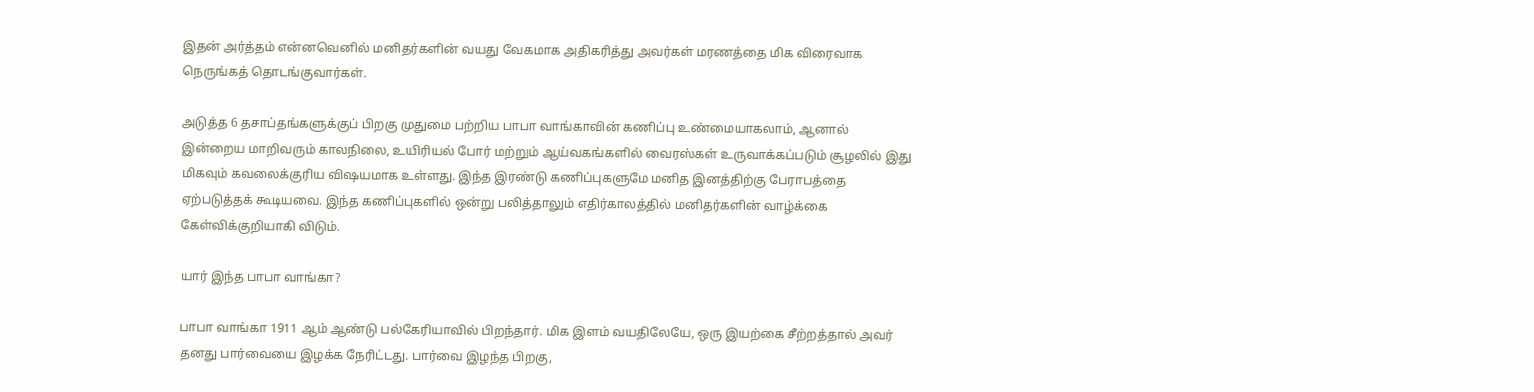இதன் அர்த்தம் என்னவெனில் மனிதர்களின் வயது வேகமாக அதிகரித்து அவர்கள் மரணத்தை மிக விரைவாக நெருங்கத் தொடங்குவார்கள்.

அடுத்த 6 தசாப்தங்களுக்குப் பிறகு முதுமை பற்றிய பாபா வாங்காவின் கணிப்பு உண்மையாகலாம், ஆனால் இன்றைய மாறிவரும் காலநிலை, உயிரியல் போர் மற்றும் ஆய்வகங்களில் வைரஸ்கள் உருவாக்கப்படும் சூழலில் இது மிகவும் கவலைக்குரிய விஷயமாக உள்ளது. இந்த இரண்டு கணிப்புகளுமே மனித இனத்திற்கு பேராபத்தை ஏற்படுத்தக் கூடியவை. இந்த கணிப்புகளில் ஒன்று பலித்தாலும் எதிர்காலத்தில் மனிதர்களின் வாழ்க்கை கேள்விக்குறியாகி விடும்.

யார் இந்த பாபா வாங்கா?

பாபா வாங்கா 1911 ஆம் ஆண்டு பல்கேரியாவில் பிறந்தார். மிக இளம் வயதிலேயே, ஒரு இயற்கை சீற்றத்தால் அவர் தனது பார்வையை இழக்க நேரிட்டது. பார்வை இழந்த பிறகு,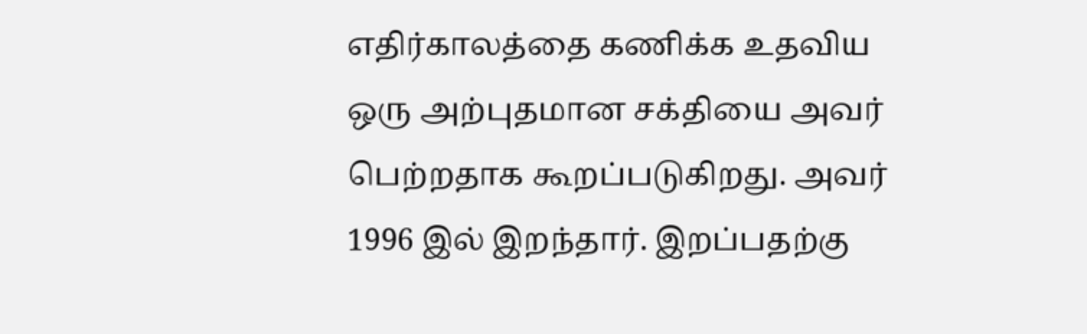எதிர்காலத்தை கணிக்க உதவிய ஒரு அற்புதமான சக்தியை அவர் பெற்றதாக கூறப்படுகிறது. அவர் 1996 இல் இறந்தார். இறப்பதற்கு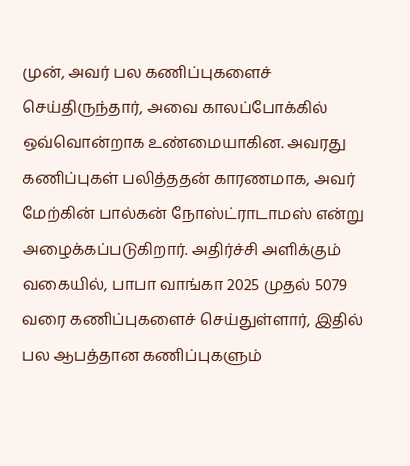முன், அவர் பல கணிப்புகளைச் செய்திருந்தார், அவை காலப்போக்கில் ஒவ்வொன்றாக உண்மையாகின. அவரது கணிப்புகள் பலித்ததன் காரணமாக, அவர் மேற்கின் பால்கன் நோஸ்ட்ராடாமஸ் என்று அழைக்கப்படுகிறார். அதிர்ச்சி அளிக்கும் வகையில், பாபா வாங்கா 2025 முதல் 5079 வரை கணிப்புகளைச் செய்துள்ளார், இதில் பல ஆபத்தான கணிப்புகளும்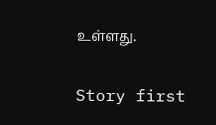உள்ளது.

Story first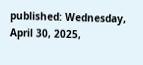published: Wednesday, April 30, 2025,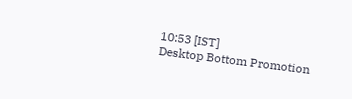10:53 [IST]
Desktop Bottom Promotion